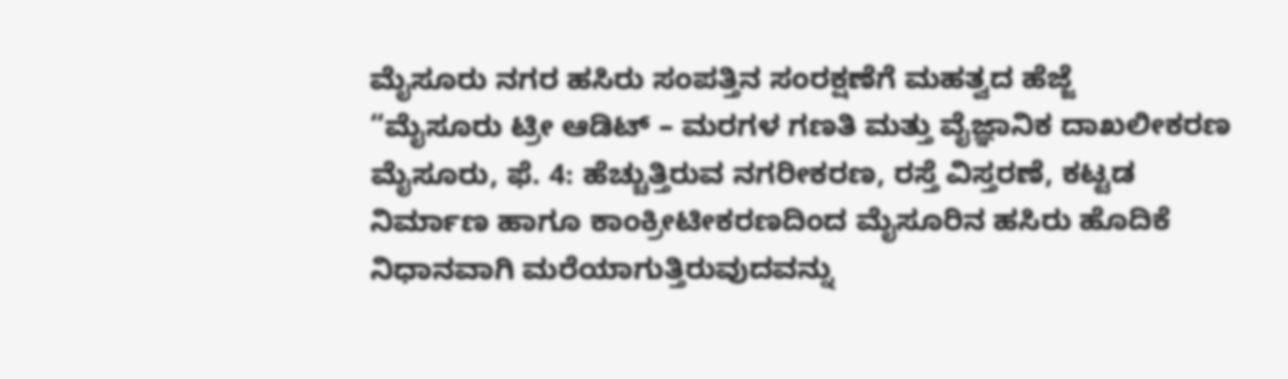ಮೈಸೂರು ನಗರ ಹಸಿರು ಸಂಪತ್ತಿನ ಸಂರಕ್ಷಣೆಗೆ ಮಹತ್ವದ ಹೆಜ್ಜೆ
“ಮೈಸೂರು ಟ್ರೀ ಆಡಿಟ್ – ಮರಗಳ ಗಣತಿ ಮತ್ತು ವೈಜ್ಞಾನಿಕ ದಾಖಲೀಕರಣ
ಮೈಸೂರು, ಫೆ. 4: ಹೆಚ್ಚುತ್ತಿರುವ ನಗರೀಕರಣ, ರಸ್ತೆ ವಿಸ್ತರಣೆ, ಕಟ್ಟಡ ನಿರ್ಮಾಣ ಹಾಗೂ ಕಾಂಕ್ರೀಟೀಕರಣದಿಂದ ಮೈಸೂರಿನ ಹಸಿರು ಹೊದಿಕೆ ನಿಧಾನವಾಗಿ ಮರೆಯಾಗುತ್ತಿರುವುದವನ್ನು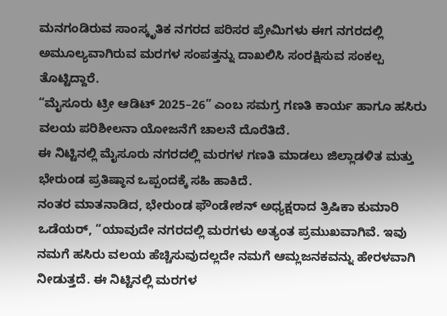ಮನಗಂಡಿರುವ ಸಾಂಸ್ಕೃತಿಕ ನಗರದ ಪರಿಸರ ಪ್ರೇಮಿಗಳು ಈಗ ನಗರದಲ್ಲಿ ಅಮೂಲ್ಯವಾಗಿರುವ ಮರಗಳ ಸಂಪತ್ತನ್ನು ದಾಖಲಿಸಿ ಸಂರಕ್ಷಿಸುವ ಸಂಕಲ್ಪ ತೊಟ್ಟಿದ್ದಾರೆ.
“ಮೈಸೂರು ಟ್ರೀ ಆಡಿಟ್ 2025–26” ಎಂಬ ಸಮಗ್ರ ಗಣತಿ ಕಾರ್ಯ ಹಾಗೂ ಹಸಿರು ವಲಯ ಪರಿಶೀಲನಾ ಯೋಜನೆಗೆ ಚಾಲನೆ ದೊರೆತಿದೆ.
ಈ ನಿಟ್ಟಿನಲ್ಲಿ ಮೈಸೂರು ನಗರದಲ್ಲಿ ಮರಗಳ ಗಣತಿ ಮಾಡಲು ಜಿಲ್ಲಾಡಳಿತ ಮತ್ತು ಭೇರುಂಡ ಪ್ರತಿಷ್ಠಾನ ಒಪ್ಪಂದಕ್ಕೆ ಸಹಿ ಹಾಕಿದೆ.
ನಂತರ ಮಾತನಾಡಿದ, ಭೇರುಂಡ ಫೌಂಡೇಶನ್ ಅಧ್ಯಕ್ಷರಾದ ತ್ರಿಷಿಕಾ ಕುಮಾರಿ ಒಡೆಯರ್, “ಯಾವುದೇ ನಗರದಲ್ಲಿ ಮರಗಳು ಅತ್ಯಂತ ಪ್ರಮುಖವಾಗಿವೆ. ಇವು ನಮಗೆ ಹಸಿರು ವಲಯ ಹೆಚ್ಚಿಸುವುದಲ್ಲದೇ ನಮಗೆ ಆಮ್ಲಜನಕವನ್ನು ಹೇರಳವಾಗಿ ನೀಡುತ್ತದೆ. ಈ ನಿಟ್ಟಿನಲ್ಲಿ ಮರಗಳ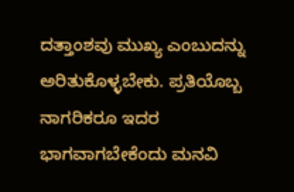ದತ್ತಾಂಶವು ಮುಖ್ಯ ಎಂಬುದನ್ನು ಅರಿತುಕೊಳ್ಳಬೇಕು. ಪ್ರತಿಯೊಬ್ಬ ನಾಗರಿಕರೂ ಇದರ ಭಾಗವಾಗಬೇಕೆಂದು ಮನವಿ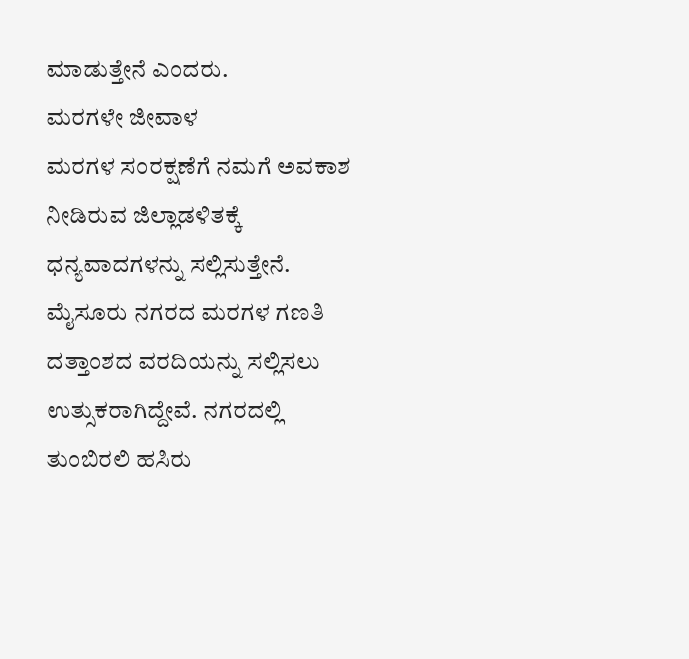ಮಾಡುತ್ತೇನೆ ಎಂದರು.
ಮರಗಳೇ ಜೀವಾಳ
ಮರಗಳ ಸಂರಕ್ಷಣೆಗೆ ನಮಗೆ ಅವಕಾಶ ನೀಡಿರುವ ಜಿಲ್ಲಾಡಳಿತಕ್ಕೆ ಧನ್ಯವಾದಗಳನ್ನು ಸಲ್ಲಿಸುತ್ತೇನೆ. ಮೈಸೂರು ನಗರದ ಮರಗಳ ಗಣತಿ ದತ್ತಾಂಶದ ವರದಿಯನ್ನು ಸಲ್ಲಿಸಲು ಉತ್ಸುಕರಾಗಿದ್ದೇವೆ. ನಗರದಲ್ಲಿ ತುಂಬಿರಲಿ ಹಸಿರು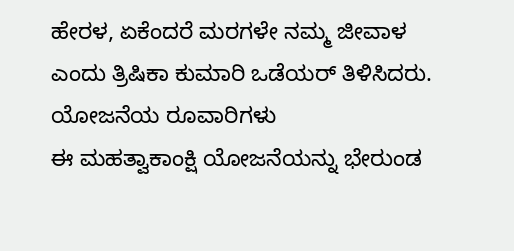ಹೇರಳ, ಏಕೆಂದರೆ ಮರಗಳೇ ನಮ್ಮ ಜೀವಾಳ ಎಂದು ತ್ರಿಷಿಕಾ ಕುಮಾರಿ ಒಡೆಯರ್ ತಿಳಿಸಿದರು.
ಯೋಜನೆಯ ರೂವಾರಿಗಳು
ಈ ಮಹತ್ವಾಕಾಂಕ್ಷಿ ಯೋಜನೆಯನ್ನು ಭೇರುಂಡ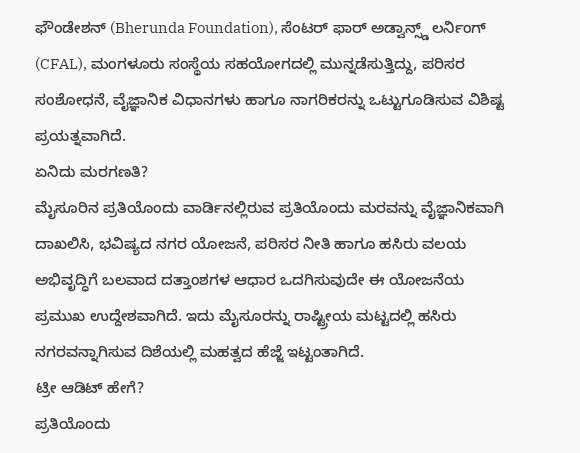ಫೌಂಡೇಶನ್ (Bherunda Foundation), ಸೆಂಟರ್ ಫಾರ್ ಅಡ್ವಾನ್ಸ್ಡ್ ಲರ್ನಿಂಗ್ (CFAL), ಮಂಗಳೂರು ಸಂಸ್ಥೆಯ ಸಹಯೋಗದಲ್ಲಿ ಮುನ್ನಡೆಸುತ್ತಿದ್ದು, ಪರಿಸರ ಸಂಶೋಧನೆ, ವೈಜ್ಞಾನಿಕ ವಿಧಾನಗಳು ಹಾಗೂ ನಾಗರಿಕರನ್ನು ಒಟ್ಟುಗೂಡಿಸುವ ವಿಶಿಷ್ಟ ಪ್ರಯತ್ನವಾಗಿದೆ.
ಏನಿದು ಮರಗಣತಿ?
ಮೈಸೂರಿನ ಪ್ರತಿಯೊಂದು ವಾರ್ಡಿನಲ್ಲಿರುವ ಪ್ರತಿಯೊಂದು ಮರವನ್ನು ವೈಜ್ಞಾನಿಕವಾಗಿ ದಾಖಲಿಸಿ, ಭವಿಷ್ಯದ ನಗರ ಯೋಜನೆ, ಪರಿಸರ ನೀತಿ ಹಾಗೂ ಹಸಿರು ವಲಯ ಅಭಿವೃದ್ಧಿಗೆ ಬಲವಾದ ದತ್ತಾಂಶಗಳ ಆಧಾರ ಒದಗಿಸುವುದೇ ಈ ಯೋಜನೆಯ ಪ್ರಮುಖ ಉದ್ದೇಶವಾಗಿದೆ. ಇದು ಮೈಸೂರನ್ನು ರಾಷ್ಟ್ರೀಯ ಮಟ್ಟದಲ್ಲಿ ಹಸಿರು ನಗರವನ್ನಾಗಿಸುವ ದಿಶೆಯಲ್ಲಿ ಮಹತ್ವದ ಹೆಜ್ಜೆ ಇಟ್ಟಂತಾಗಿದೆ.
ಟ್ರೀ ಆಡಿಟ್ ಹೇಗೆ?
ಪ್ರತಿಯೊಂದು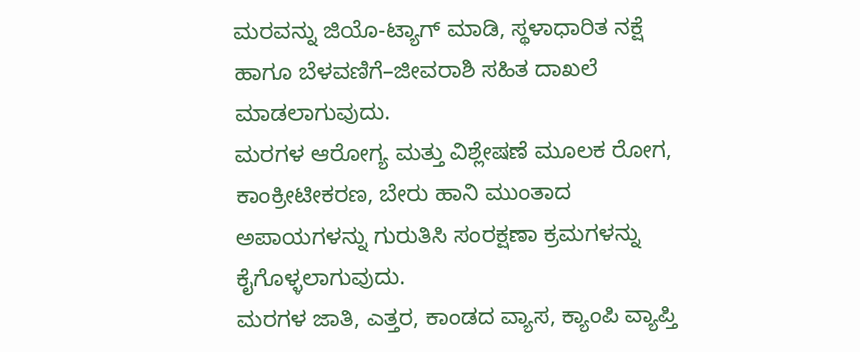ಮರವನ್ನು ಜಿಯೊ-ಟ್ಯಾಗ್ ಮಾಡಿ, ಸ್ಥಳಾಧಾರಿತ ನಕ್ಷೆ ಹಾಗೂ ಬೆಳವಣಿಗೆ–ಜೀವರಾಶಿ ಸಹಿತ ದಾಖಲೆ ಮಾಡಲಾಗುವುದು.
ಮರಗಳ ಆರೋಗ್ಯ ಮತ್ತು ವಿಶ್ಲೇಷಣೆ ಮೂಲಕ ರೋಗ, ಕಾಂಕ್ರೀಟೀಕರಣ, ಬೇರು ಹಾನಿ ಮುಂತಾದ ಅಪಾಯಗಳನ್ನು ಗುರುತಿಸಿ ಸಂರಕ್ಷಣಾ ಕ್ರಮಗಳನ್ನು ಕೈಗೊಳ್ಳಲಾಗುವುದು.
ಮರಗಳ ಜಾತಿ, ಎತ್ತರ, ಕಾಂಡದ ವ್ಯಾಸ, ಕ್ಯಾಂಪಿ ವ್ಯಾಪ್ತಿ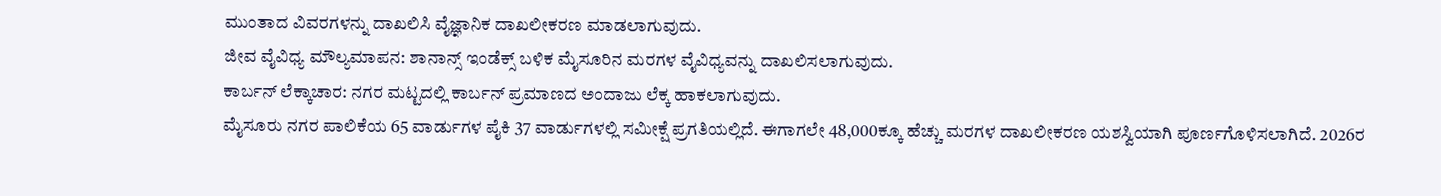ಮುಂತಾದ ವಿವರಗಳನ್ನು ದಾಖಲಿಸಿ ವೈಜ್ಞಾನಿಕ ದಾಖಲೀಕರಣ ಮಾಡಲಾಗುವುದು.
ಜೀವ ವೈವಿಧ್ಯ ಮೌಲ್ಯಮಾಪನ: ಶಾನಾನ್ಸ್ ಇಂಡೆಕ್ಸ್ ಬಳಿಕ ಮೈಸೂರಿನ ಮರಗಳ ವೈವಿಧ್ಯವನ್ನು ದಾಖಲಿಸಲಾಗುವುದು.
ಕಾರ್ಬನ್ ಲೆಕ್ಕಾಚಾರ: ನಗರ ಮಟ್ಟದಲ್ಲಿ ಕಾರ್ಬನ್ ಪ್ರಮಾಣದ ಅಂದಾಜು ಲೆಕ್ಕ ಹಾಕಲಾಗುವುದು.
ಮೈಸೂರು ನಗರ ಪಾಲಿಕೆಯ 65 ವಾರ್ಡುಗಳ ಪೈಕಿ 37 ವಾರ್ಡುಗಳಲ್ಲಿ ಸಮೀಕ್ಷೆ ಪ್ರಗತಿಯಲ್ಲಿದೆ. ಈಗಾಗಲೇ 48,000ಕ್ಕೂ ಹೆಚ್ಚು ಮರಗಳ ದಾಖಲೀಕರಣ ಯಶಸ್ವಿಯಾಗಿ ಪೂರ್ಣಗೊಳಿಸಲಾಗಿದೆ. 2026ರ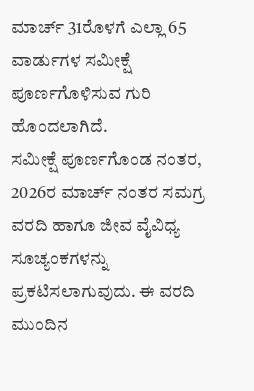ಮಾರ್ಚ್ 31ರೊಳಗೆ ಎಲ್ಲಾ 65 ವಾರ್ಡುಗಳ ಸಮೀಕ್ಷೆ ಪೂರ್ಣಗೊಳಿಸುವ ಗುರಿ ಹೊಂದಲಾಗಿದೆ.
ಸಮೀಕ್ಷೆ ಪೂರ್ಣಗೊಂಡ ನಂತರ, 2026ರ ಮಾರ್ಚ್ ನಂತರ ಸಮಗ್ರ ವರದಿ ಹಾಗೂ ಜೀವ ವೈವಿಧ್ಯ ಸೂಚ್ಯಂಕಗಳನ್ನು ಪ್ರಕಟಿಸಲಾಗುವುದು. ಈ ವರದಿ ಮುಂದಿನ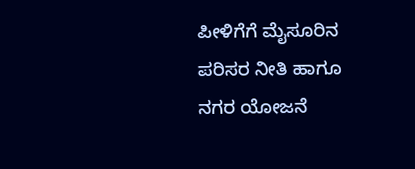ಪೀಳಿಗೆಗೆ ಮೈಸೂರಿನ ಪರಿಸರ ನೀತಿ ಹಾಗೂ ನಗರ ಯೋಜನೆ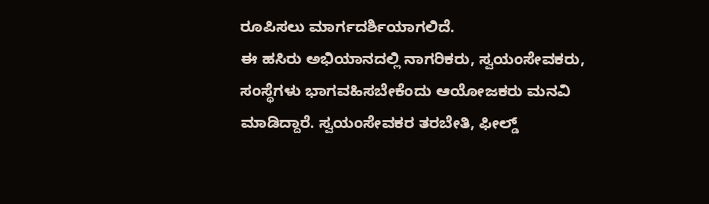ರೂಪಿಸಲು ಮಾರ್ಗದರ್ಶಿಯಾಗಲಿದೆ.
ಈ ಹಸಿರು ಅಭಿಯಾನದಲ್ಲಿ ನಾಗರಿಕರು, ಸ್ವಯಂಸೇವಕರು, ಸಂಸ್ಥೆಗಳು ಭಾಗವಹಿಸಬೇಕೆಂದು ಆಯೋಜಕರು ಮನವಿ ಮಾಡಿದ್ದಾರೆ. ಸ್ವಯಂಸೇವಕರ ತರಬೇತಿ, ಫೀಲ್ಡ್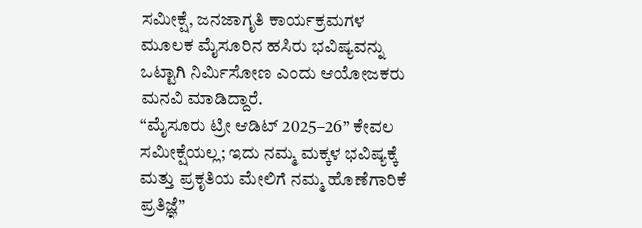ಸಮೀಕ್ಷೆ, ಜನಜಾಗೃತಿ ಕಾರ್ಯಕ್ರಮಗಳ ಮೂಲಕ ಮೈಸೂರಿನ ಹಸಿರು ಭವಿಷ್ಯವನ್ನು ಒಟ್ಟಾಗಿ ನಿರ್ಮಿಸೋಣ ಎಂದು ಆಯೋಜಕರು ಮನವಿ ಮಾಡಿದ್ದಾರೆ.
“ಮೈಸೂರು ಟ್ರೀ ಆಡಿಟ್ 2025–26” ಕೇವಲ ಸಮೀಕ್ಷೆಯಲ್ಲ; ಇದು ನಮ್ಮ ಮಕ್ಕಳ ಭವಿಷ್ಯಕ್ಕೆ ಮತ್ತು ಪ್ರಕೃತಿಯ ಮೇಲಿಗೆ ನಮ್ಮ ಹೊಣೆಗಾರಿಕೆ ಪ್ರತಿಜ್ಞೆ”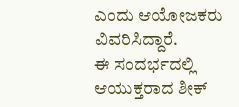ಎಂದು ಆಯೋಜಕರು ವಿವರಿಸಿದ್ದಾರೆ.
ಈ ಸಂದರ್ಭದಲ್ಲಿ ಆಯುಕ್ತರಾದ ಶೀಕ್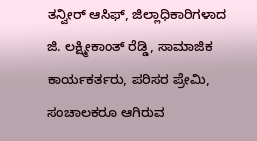ತನ್ವೀರ್ ಆಸಿಫ್, ಜಿಲ್ಲಾಧಿಕಾರಿಗಳಾದ ಜಿ. ಲಕ್ಷ್ಮೀಕಾಂತ್ ರೆಡ್ಡಿ, ಸಾಮಾಜಿಕ ಕಾರ್ಯಕರ್ತರು, ಪರಿಸರ ಪ್ರೇಮಿ, ಸಂಚಾಲಕರೂ ಆಗಿರುವ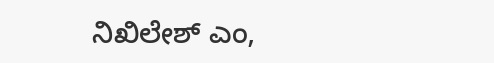ನಿಖಿಲೇಶ್ ಎಂ,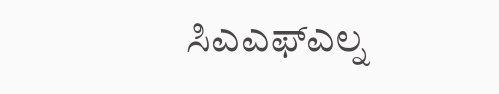ಸಿಎಎಫ್ಎಲ್ನ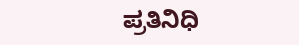ಪ್ರತಿನಿಧಿ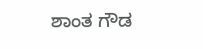ಶಾಂತ ಗೌಡ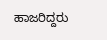ಹಾಜರಿದ್ದರು